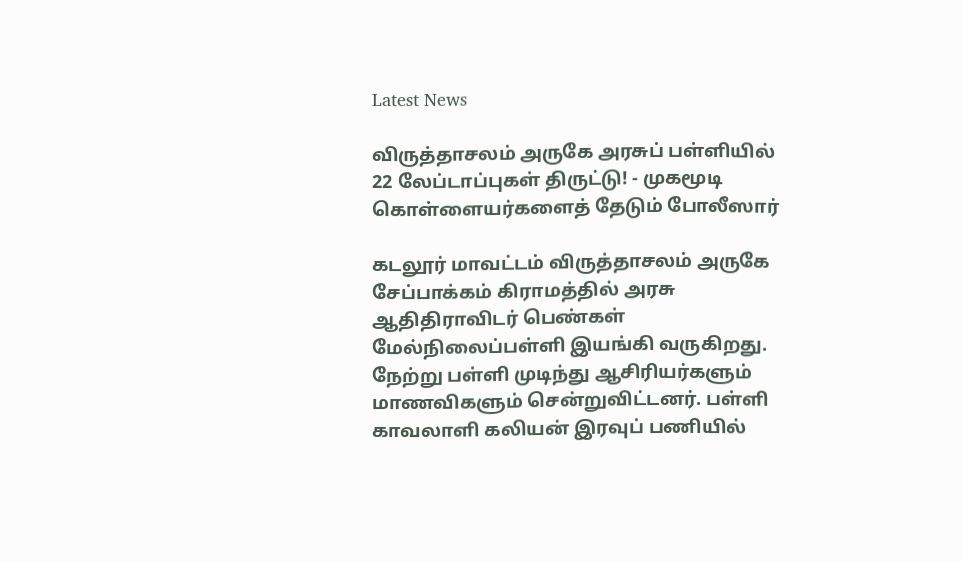Latest News

விருத்தாசலம் அருகே அரசுப் பள்ளியில் 22 லேப்டாப்புகள் திருட்டு! - முகமூடி கொள்ளையர்களைத் தேடும் போலீஸார்

கடலூர் மாவட்டம் விருத்தாசலம் அருகே சேப்பாக்கம் கிராமத்தில் அரசு ஆதிதிராவிடர் பெண்கள் மேல்நிலைப்பள்ளி இயங்கி வருகிறது. நேற்று பள்ளி முடிந்து ஆசிரியர்களும் மாணவிகளும் சென்றுவிட்டனர். பள்ளி காவலாளி கலியன் இரவுப் பணியில்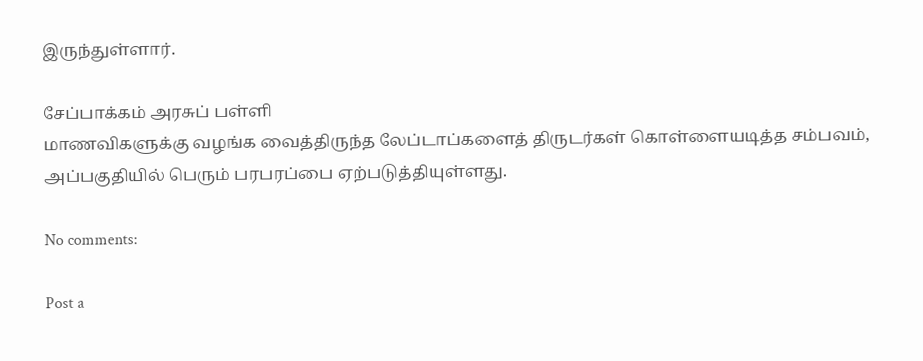இருந்துள்ளார்.

சேப்பாக்கம் அரசுப் பள்ளி
மாணவிகளுக்கு வழங்க வைத்திருந்த லேப்டாப்களைத் திருடர்கள் கொள்ளையடித்த சம்பவம், அப்பகுதியில் பெரும் பரபரப்பை ஏற்படுத்தியுள்ளது.

No comments:

Post a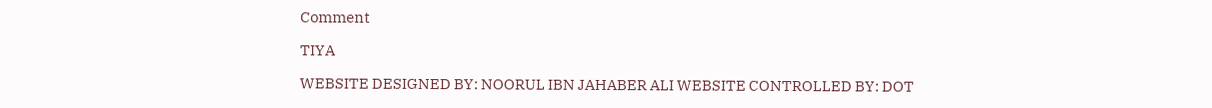Comment

TIYA

WEBSITE DESIGNED BY: NOORUL IBN JAHABER ALI WEBSITE CONTROLLED BY: DOT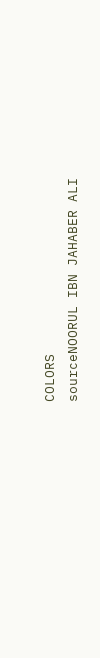COLORS
sourceNOORUL IBN JAHABER ALI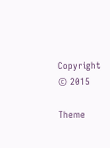Copyright © 2015

Theme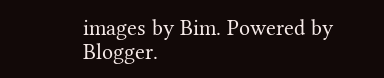images by Bim. Powered by Blogger.